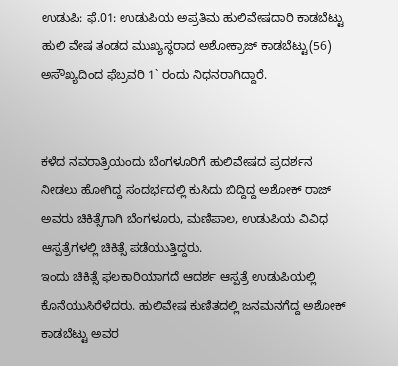ಉಡುಪಿ: ಫೆ.01: ಉಡುಪಿಯ ಅಪ್ರತಿಮ ಹುಲಿವೇಷದಾರಿ ಕಾಡಬೆಟ್ಟು ಹುಲಿ ವೇಷ ತಂಡದ ಮುಖ್ಯಸ್ಥರಾದ ಅಶೋಕ್ರಾಜ್ ಕಾಡಬೆಟ್ಟು(56) ಅಸೌಖ್ಯದಿಂದ ಫೆಬ್ರವರಿ 1` ರಂದು ನಿಧನರಾಗಿದ್ದಾರೆ.


ಕಳೆದ ನವರಾತ್ರಿಯಂದು ಬೆಂಗಳೂರಿಗೆ ಹುಲಿವೇಷದ ಪ್ರದರ್ಶನ ನೀಡಲು ಹೋಗಿದ್ದ ಸಂದರ್ಭದಲ್ಲಿ ಕುಸಿದು ಬಿದ್ದಿದ್ದ ಅಶೋಕ್ ರಾಜ್ ಅವರು ಚಿಕಿತ್ಸೆಗಾಗಿ ಬೆಂಗಳೂರು, ಮಣಿಪಾಲ, ಉಡುಪಿಯ ವಿವಿಧ ಆಸ್ಪತ್ರೆಗಳಲ್ಲಿ ಚಿಕಿತ್ಸೆ ಪಡೆಯುತ್ತಿದ್ದರು.
ಇಂದು ಚಿಕಿತ್ಸೆ ಫಲಕಾರಿಯಾಗದೆ ಆದರ್ಶ ಆಸ್ಪತ್ರೆ ಉಡುಪಿಯಲ್ಲಿ ಕೊನೆಯುಸಿರೆಳೆದರು. ಹುಲಿವೇಷ ಕುಣಿತದಲ್ಲಿ ಜನಮನಗೆದ್ದ ಅಶೋಕ್ ಕಾಡಬೆಟ್ಟು ಅವರ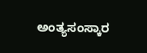ಅಂತ್ಯಸಂಸ್ಕಾರ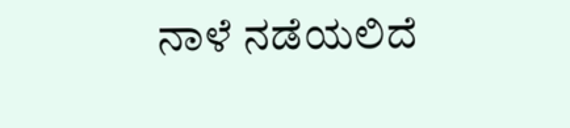ನಾಳೆ ನಡೆಯಲಿದೆ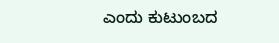ಎಂದು ಕುಟುಂಬದ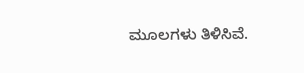ಮೂಲಗಳು ತಿಳಿಸಿವೆ.